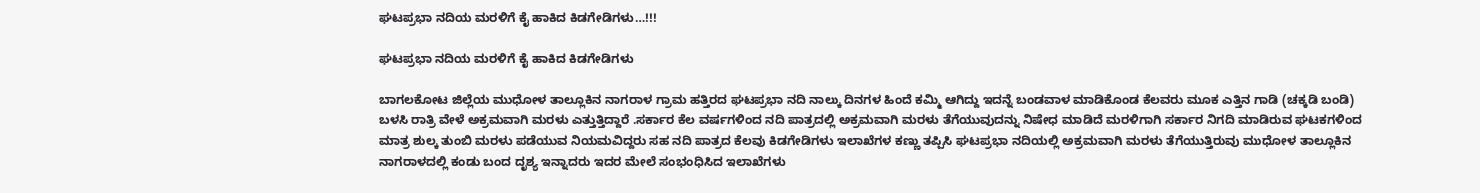ಘಟಪ್ರಭಾ ನದಿಯ ಮರಳಿಗೆ ಕೈ ಹಾಕಿದ ಕಿಡಗೇಡಿಗಳು…!!!

ಘಟಪ್ರಭಾ ನದಿಯ ಮರಳಿಗೆ ಕೈ ಹಾಕಿದ ಕಿಡಗೇಡಿಗಳು

ಬಾಗಲಕೋಟ ಜಿಲ್ಲೆಯ ಮುಧೋಳ ತಾಲ್ಲೂಕಿನ ನಾಗರಾಳ ಗ್ರಾಮ ಹತ್ತಿರದ ಘಟಪ್ರಭಾ ನದಿ ನಾಲ್ಕು ದಿನಗಳ ಹಿಂದೆ ಕಮ್ಮಿ ಆಗಿದ್ದು ಇದನ್ನೆ ಬಂಡವಾಳ ಮಾಡಿಕೊಂಡ ಕೆಲವರು ಮೂಕ ಎತ್ತಿನ ಗಾಡಿ (ಚಕ್ಕಡಿ ಬಂಡಿ) ಬಳಸಿ ರಾತ್ರಿ ವೇಳೆ ಅಕ್ರಮವಾಗಿ ಮರಳು ಎತ್ತುತ್ತಿದ್ದಾರೆ .ಸರ್ಕಾರ ಕೆಲ ವರ್ಷಗಳಿಂದ ನದಿ ಪಾತ್ರದಲ್ಲಿ ಅಕ್ರಮವಾಗಿ ಮರಳು ತೆಗೆಯುವುದನ್ನು ನಿಷೇಧ ಮಾಡಿದೆ ಮರಳಿಗಾಗಿ ಸರ್ಕಾರ ನಿಗದಿ ಮಾಡಿರುವ ಘಟಕಗಳಿಂದ ಮಾತ್ರ ಶುಲ್ಕ ತುಂಬಿ ಮರಳು ಪಡೆಯುವ ನಿಯಮವಿದ್ದರು ಸಹ ನದಿ ಪಾತ್ರದ ಕೆಲವು ಕಿಡಗೇಡಿಗಳು ಇಲಾಖೆಗಳ ಕಣ್ಣು ತಪ್ಪಿಸಿ ಘಟಪ್ರಭಾ ನದಿಯಲ್ಲಿ ಅಕ್ರಮವಾಗಿ ಮರಳು ತೆಗೆಯುತ್ತಿರುವು ಮುಧೋಳ ತಾಲ್ಲೂಕಿನ ನಾಗರಾಳದಲ್ಲಿ ಕಂಡು ಬಂದ ದೃಶ್ಯ ಇನ್ನಾದರು ಇದರ ಮೇಲೆ ಸಂಭಂಧಿಸಿದ ಇಲಾಖೆಗಳು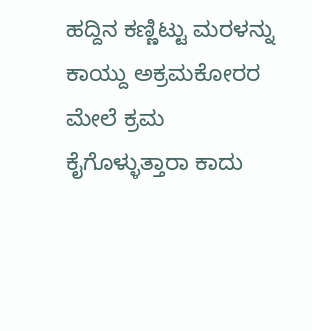ಹದ್ದಿನ ಕಣ್ಣಿಟ್ಟು ಮರಳನ್ನು ಕಾಯ್ದು ಅಕ್ರಮಕೋರರ ಮೇಲೆ ಕ್ರಮ ಕೈಗೊಳ್ಳುತ್ತಾರಾ ಕಾದು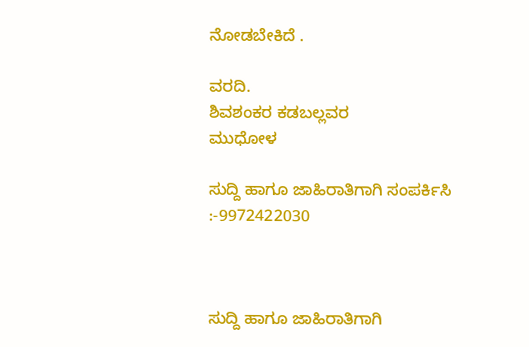ನೋಡಬೇಕಿದೆ .

ವರದಿ.
ಶಿವಶಂಕರ ಕಡಬಲ್ಲವರ
ಮುಧೋಳ

ಸುದ್ದಿ ಹಾಗೂ ಜಾಹಿರಾತಿಗಾಗಿ ಸಂಪರ್ಕಿಸಿ :-9972422030



ಸುದ್ದಿ ಹಾಗೂ ಜಾಹಿರಾತಿಗಾಗಿ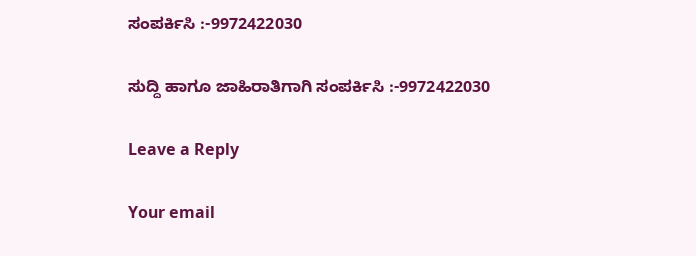ಸಂಪರ್ಕಿಸಿ :-9972422030

ಸುದ್ದಿ ಹಾಗೂ ಜಾಹಿರಾತಿಗಾಗಿ ಸಂಪರ್ಕಿಸಿ :-9972422030

Leave a Reply

Your email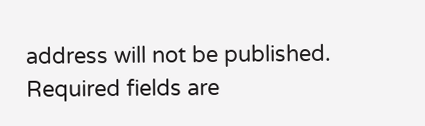address will not be published. Required fields are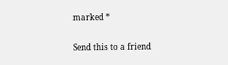marked *

Send this to a friend